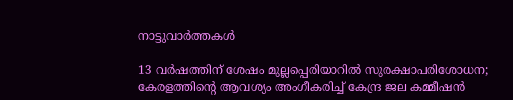നാട്ടുവാര്‍ത്തകള്‍

13 വര്‍ഷത്തിന് ശേഷം മുല്ലപ്പെരിയാറില്‍ സുരക്ഷാപരിശോധന; കേരളത്തിന്റെ ആവശ്യം അംഗീകരിച്ച് കേന്ദ്ര ജല കമ്മീഷന്‍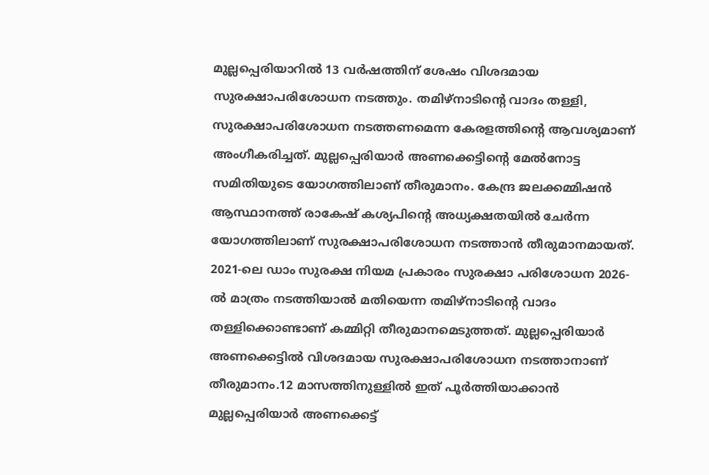മുല്ലപ്പെരിയാറില്‍ 13 വര്‍ഷത്തിന് ശേഷം വിശദമായ സുരക്ഷാപരിശോധന നടത്തും. തമിഴ്‌നാടിന്റെ വാദം തള്ളി, സുരക്ഷാപരിശോധന നടത്തണമെന്ന കേരളത്തിന്റെ ആവശ്യമാണ് അംഗീകരിച്ചത്. മുല്ലപ്പെരിയാര്‍ അണക്കെട്ടിന്റെ മേല്‍നോട്ട സമിതിയുടെ യോഗത്തിലാണ് തീരുമാനം. കേന്ദ്ര ജലക്കമ്മിഷന്‍ ആസ്ഥാനത്ത് രാകേഷ് കശ്യപിന്റെ അധ്യക്ഷതയില്‍ ചേര്‍ന്ന യോഗത്തിലാണ് സുരക്ഷാപരിശോധന നടത്താന്‍ തീരുമാനമായത്. 2021-ലെ ഡാം സുരക്ഷ നിയമ പ്രകാരം സുരക്ഷാ പരിശോധന 2026-ല്‍ മാത്രം നടത്തിയാല്‍ മതിയെന്ന തമിഴ്‌നാടിന്റെ വാദം തള്ളിക്കൊണ്ടാണ് കമ്മിറ്റി തീരുമാനമെടുത്തത്. മുല്ലപ്പെരിയാര്‍ അണക്കെട്ടില്‍ വിശദമായ സുരക്ഷാപരിശോധന നടത്താനാണ് തീരുമാനം.12 മാസത്തിനുള്ളില്‍ ഇത് പൂര്‍ത്തിയാക്കാന്‍ മുല്ലപ്പെരിയാര്‍ അണക്കെട്ട്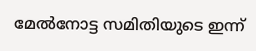മേല്‍നോട്ട സമിതിയുടെ ഇന്ന്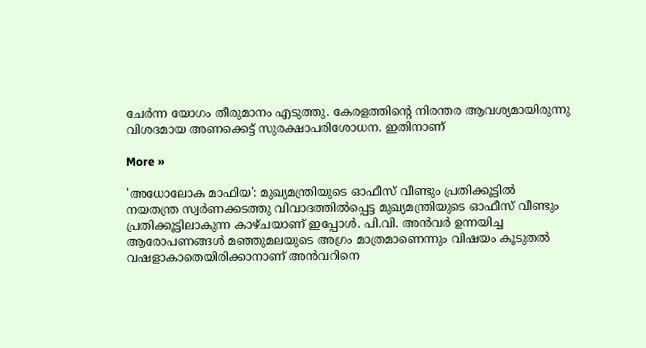ചേര്‍ന്ന യോഗം തീരുമാനം എടുത്തു. കേരളത്തിന്റെ നിരന്തര ആവശ്യമായിരുന്നു വിശദമായ അണക്കെട്ട് സുരക്ഷാപരിശോധന. ഇതിനാണ്

More »

'അധോലോക മാഫിയ': മുഖ്യമന്ത്രിയുടെ ഓഫീസ് വീണ്ടും പ്രതിക്കൂട്ടില്‍
നയതന്ത്ര സ്വര്‍ണക്കടത്തു വിവാദത്തില്‍പ്പെട്ട മുഖ്യമന്ത്രിയുടെ ഓഫീസ് വീണ്ടും പ്രതിക്കൂട്ടിലാകുന്ന കാഴ്ചയാണ് ഇപ്പോള്‍. പി.വി. അന്‍വര്‍ ഉന്നയിച്ച ആരോപണങ്ങള്‍ മഞ്ഞുമലയുടെ അഗ്രം മാത്രമാണെന്നും വിഷയം കൂടുതല്‍ വഷളാകാതെയിരിക്കാനാണ് അന്‍വറിനെ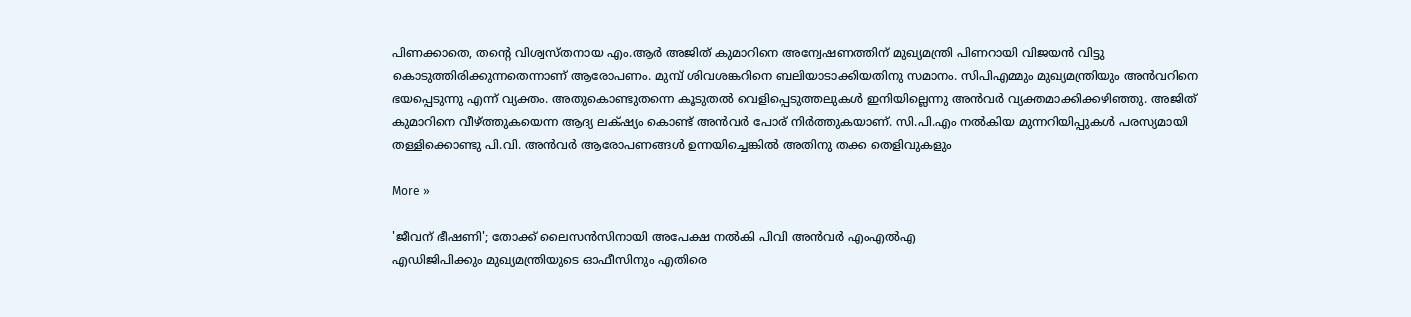പിണക്കാതെ, തന്റെ വിശ്വസ്തനായ എം.ആര്‍ അജിത് കുമാറിനെ അന്വേഷണത്തിന് മുഖ്യമന്ത്രി പിണറായി വിജയന്‍ വിട്ടു കൊടുത്തിരിക്കുന്നതെന്നാണ് ആരോപണം. മുമ്പ് ശിവശങ്കറിനെ ബലിയാടാക്കിയതിനു സമാനം. സിപിഎമ്മും മുഖ്യമന്ത്രിയും അന്‍വറിനെ ഭയപ്പെടുന്നു എന്ന് വ്യക്തം. അതുകൊണ്ടുതന്നെ കൂടുതല്‍ വെളിപ്പെടുത്തലുകള്‍ ഇനിയില്ലെന്നു അന്‍വര്‍ വ്യക്തമാക്കിക്കഴിഞ്ഞു. അജിത് കുമാറിനെ വീഴ്ത്തുകയെന്ന ആദ്യ ലക്‌ഷ്യം കൊണ്ട് അന്‍വര്‍ പോര് നിര്‍ത്തുകയാണ്. സി.പി.എം നല്‍കിയ മുന്നറിയിപ്പുകള്‍ പരസ്യമായി തള്ളിക്കൊണ്ടു പി.വി. അന്‍വര്‍ ആരോപണങ്ങള്‍ ഉന്നയിച്ചെങ്കില്‍ അതിനു തക്ക തെളിവുകളും

More »

'ജീവന് ഭീഷണി'; തോക്ക് ലൈസന്‍സിനായി അപേക്ഷ നല്‍കി പിവി അന്‍വര്‍ എംഎല്‍എ
എഡിജിപിക്കും മുഖ്യമന്ത്രിയുടെ ഓഫീസിനും എതിരെ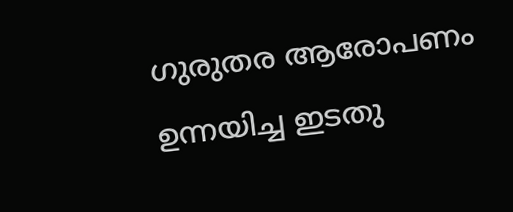ഗുരുതര ആരോപണം ഉന്നയിച്ച ഇടതു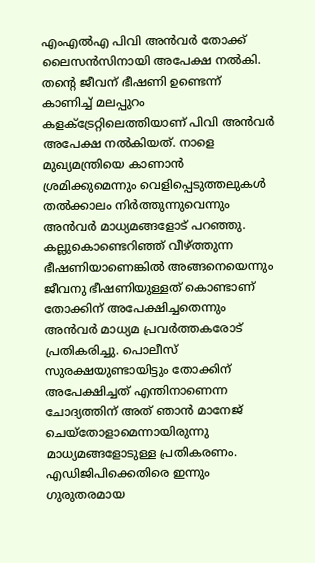എംഎല്‍എ പിവി അന്‍വര്‍ തോക്ക് ലൈസന്‍സിനായി അപേക്ഷ നല്‍കി. തന്റെ ജീവന് ഭീഷണി ഉണ്ടെന്ന് കാണിച്ച് മലപ്പുറം കളക്ട്രേറ്റിലെത്തിയാണ് പിവി അന്‍വര്‍ അപേക്ഷ നല്‍കിയത്. നാളെ മുഖ്യമന്ത്രിയെ കാണാന്‍ ശ്രമിക്കുമെന്നും വെളിപ്പെടുത്തലുകള്‍ തല്‍ക്കാലം നിര്‍ത്തുന്നുവെന്നും അന്‍വര്‍ മാധ്യമങ്ങളോട് പറഞ്ഞു. കല്ലുകൊണ്ടെറിഞ്ഞ് വീഴ്ത്തുന്ന ഭീഷണിയാണെങ്കില്‍ അങ്ങനെയെന്നും ജീവനു ഭീഷണിയുള്ളത് കൊണ്ടാണ് തോക്കിന് അപേക്ഷിച്ചതെന്നും അന്‍വര്‍ മാധ്യമ പ്രവര്‍ത്തകരോട് പ്രതികരിച്ചു. പൊലീസ് സുരക്ഷയുണ്ടായിട്ടും തോക്കിന് അപേക്ഷിച്ചത് എന്തിനാണെന്ന ചോദ്യത്തിന് അത് ഞാന്‍ മാനേജ് ചെയ്തോളാമെന്നായിരുന്നു മാധ്യമങ്ങളോടുള്ള പ്രതികരണം. എഡിജിപിക്കെതിരെ ഇന്നും ഗുരുതരമായ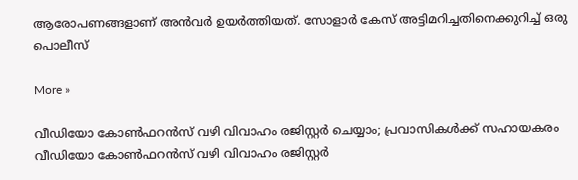ആരോപണങ്ങളാണ് അന്‍വര്‍ ഉയ‍ര്‍ത്തിയത്. സോളാര്‍ കേസ് അട്ടിമറിച്ചതിനെക്കുറിച്ച് ഒരു പൊലീസ്

More »

വീഡിയോ കോണ്‍ഫറന്‍സ് വഴി വിവാഹം രജിസ്റ്റര്‍ ചെയ്യാം; പ്രവാസികള്‍ക്ക് സഹായകരം
വീഡിയോ കോണ്‍ഫറന്‍സ് വഴി വിവാഹം രജിസ്റ്റര്‍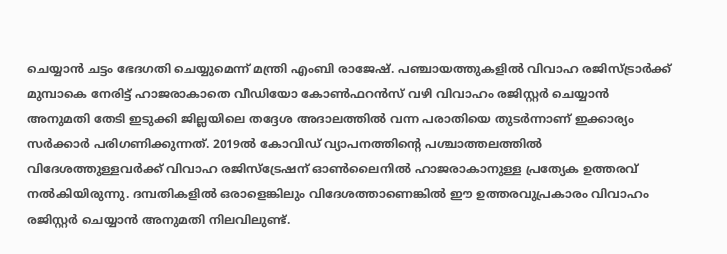ചെയ്യാന്‍ ചട്ടം ഭേദഗതി ചെയ്യുമെന്ന് മന്ത്രി എംബി രാജേഷ്. പഞ്ചായത്തുകളില്‍ വിവാഹ രജിസ്ട്രാര്‍ക്ക് മുമ്പാകെ നേരിട്ട് ഹാജരാകാതെ വീഡിയോ കോണ്‍ഫറന്‍സ് വഴി വിവാഹം രജിസ്റ്റര്‍ ചെയ്യാന്‍ അനുമതി തേടി ഇടുക്കി ജില്ലയിലെ തദ്ദേശ അദാലത്തില്‍ വന്ന പരാതിയെ തുടര്‍ന്നാണ് ഇക്കാര്യം സര്‍ക്കാര്‍ പരിഗണിക്കുന്നത്. 2019ല്‍ കോവിഡ് വ്യാപനത്തിന്റെ പശ്ചാത്തലത്തില്‍ വിദേശത്തുള്ളവര്‍ക്ക് വിവാഹ രജിസ്‌ട്രേഷന് ഓണ്‍ലൈനില്‍ ഹാജരാകാനുള്ള പ്രത്യേക ഉത്തരവ് നല്‍കിയിരുന്നു. ദമ്പതികളില്‍ ഒരാളെങ്കിലും വിദേശത്താണെങ്കില്‍ ഈ ഉത്തരവുപ്രകാരം വിവാഹം രജിസ്റ്റര്‍ ചെയ്യാന്‍ അനുമതി നിലവിലുണ്ട്.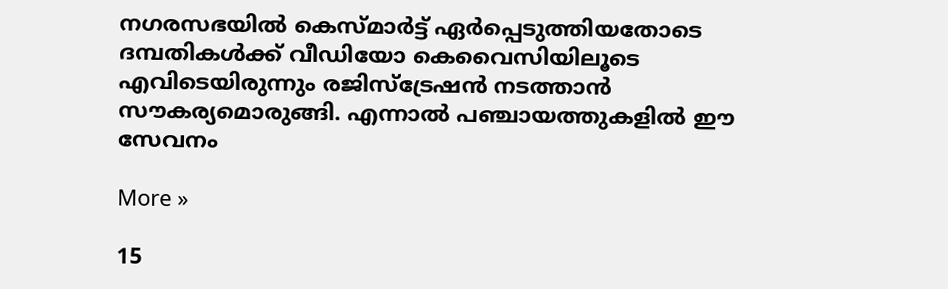നഗരസഭയില്‍ കെസ്മാര്‍ട്ട് ഏര്‍പ്പെടുത്തിയതോടെ ദമ്പതികള്‍ക്ക് വീഡിയോ കെവൈസിയിലൂടെ എവിടെയിരുന്നും രജിസ്‌ട്രേഷന്‍ നടത്താന്‍ സൗകര്യമൊരുങ്ങി. എന്നാല്‍ പഞ്ചായത്തുകളില്‍ ഈ സേവനം

More »

15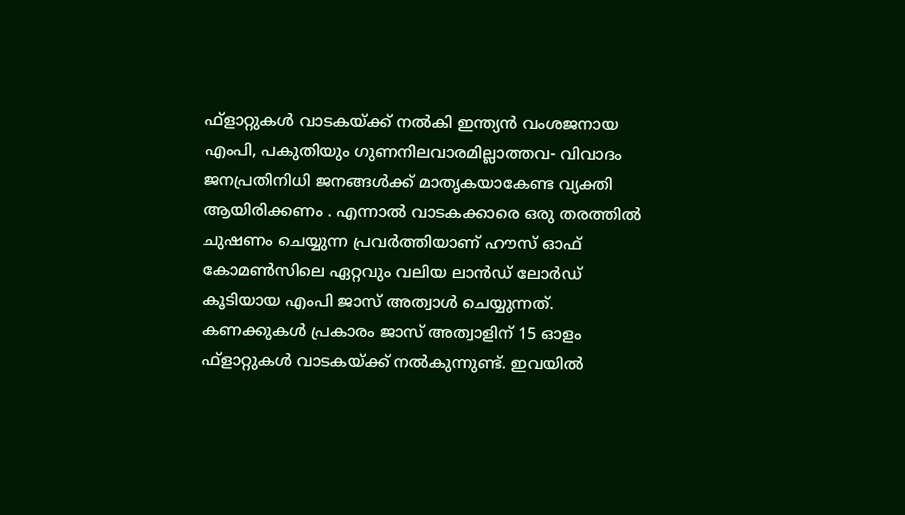ഫ്‌ളാറ്റുകള്‍ വാടകയ്ക്ക് നല്‍കി ഇന്ത്യന്‍ വംശജനായ എംപി, പകുതിയും ഗുണനിലവാരമില്ലാത്തവ- വിവാദം
ജനപ്രതിനിധി ജനങ്ങള്‍ക്ക് മാതൃകയാകേണ്ട വ്യക്തി ആയിരിക്കണം . എന്നാല്‍ വാടകക്കാരെ ഒരു തരത്തില്‍ ചുഷണം ചെയ്യുന്ന പ്രവര്‍ത്തിയാണ് ഹൗസ് ഓഫ് കോമണ്‍സിലെ ഏറ്റവും വലിയ ലാന്‍ഡ് ലോര്‍ഡ് കൂടിയായ എംപി ജാസ് അത്വാള്‍ ചെയ്യുന്നത്. കണക്കുകള്‍ പ്രകാരം ജാസ് അത്വാളിന് 15 ഓളം ഫ്‌ളാറ്റുകള്‍ വാടകയ്ക്ക് നല്‍കുന്നുണ്ട്. ഇവയില്‍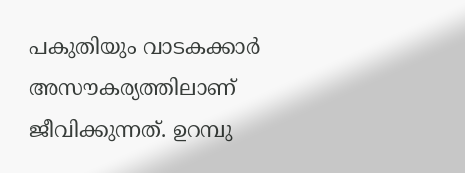പകുതിയും വാടകക്കാര്‍ അസൗകര്യത്തിലാണ് ജീവിക്കുന്നത്. ഉറമ്പു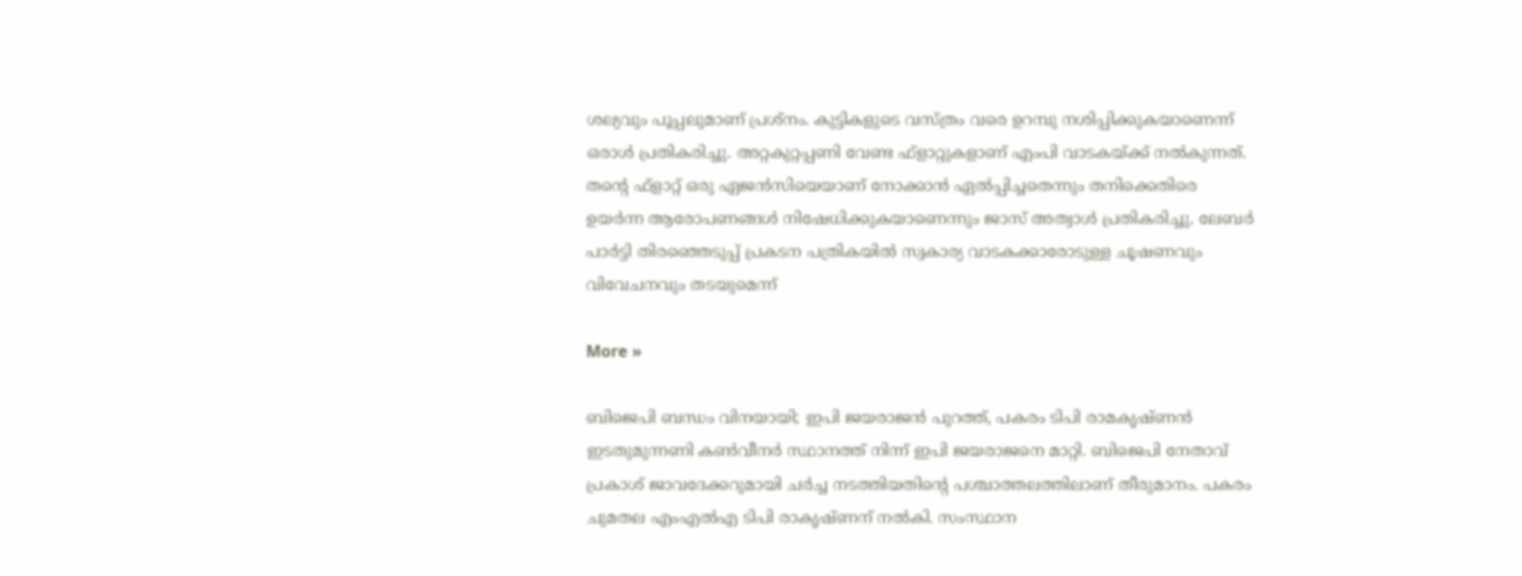ശല്യവും പൂപ്പലുമാണ് പ്രശ്‌നം. കുട്ടികളുടെ വസ്ത്രം വരെ ഉറമ്പു നശിപ്പിക്കുകയാണെന്ന് ഒരാള്‍ പ്രതികരിച്ചു. അറ്റകുറ്റപ്പണി വേണ്ട ഫ്‌ളാറ്റുകളാണ് എംപി വാടകയ്ക്ക് നല്‍കുന്നത്. തന്റെ ഫ്‌ളാറ്റ് ഒരു ഏജന്‍സിയെയാണ് നോക്കാന്‍ ഏല്‍പ്പിച്ചതെന്നും തനിക്കെതിരെ ഉയര്‍ന്ന ആരോപണങ്ങള്‍ നിഷേധിക്കുകയാണെന്നും ജാസ് അത്വാള്‍ പ്രതികരിച്ചു. ലേബര്‍ പാര്‍ട്ടി തിരഞ്ഞെടുപ്പ് പ്രകടന പത്രികയില്‍ സ്വകാര്യ വാടകക്കാരോടുള്ള ചൂഷണവും വിവേചനവും തടയുമെന്ന്

More »

ബിജെപി ബന്ധം വിനയായി; ഇപി ജയരാജന്‍ പുറത്ത്, പകരം ടിപി രാമകൃഷ്ണന്‍
ഇടതുമുന്നണി കണ്‍വീനര്‍ സ്ഥാനത്ത് നിന്ന് ഇപി ജയരാജനെ മാറ്റി. ബിജെപി നേതാവ് പ്രകാശ് ജാവദേക്കറുമായി ചര്‍ച്ച നടത്തിയതിന്റെ പശ്ചാത്തലത്തിലാണ് തീരുമാനം. പകരം ചുമതല എംഎല്‍എ ടിപി രാകൃഷ്ണന് നല്‍കി. സംസ്ഥാന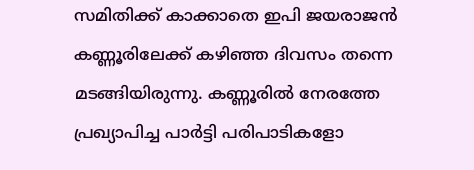സമിതിക്ക് കാക്കാതെ ഇപി ജയരാജന്‍ കണ്ണൂരിലേക്ക് കഴിഞ്ഞ ദിവസം തന്നെ മടങ്ങിയിരുന്നു. കണ്ണൂരില്‍ നേരത്തേ പ്രഖ്യാപിച്ച പാര്‍ട്ടി പരിപാടികളോ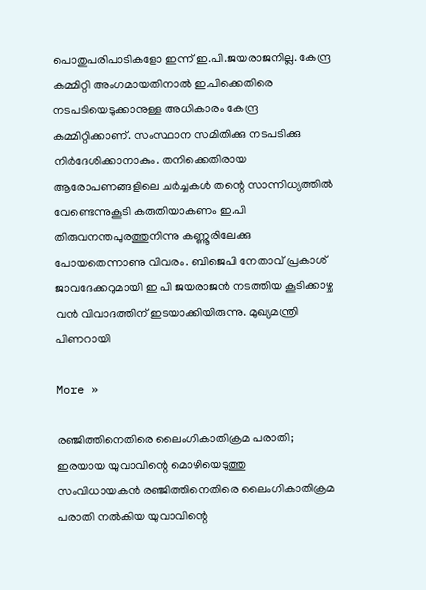പൊതുപരിപാടികളോ ഇന്ന് ഇ.പി.ജയരാജനില്ല. കേന്ദ്ര കമ്മിറ്റി അംഗമായതിനാല്‍ ഇ.പിക്കെതിരെ നടപടിയെടുക്കാനുള്ള അധികാരം കേന്ദ്ര കമ്മിറ്റിക്കാണ്. സംസ്ഥാന സമിതിക്കു നടപടിക്കു നിര്‍ദേശിക്കാനാകും. തനിക്കെതിരായ ആരോപണങ്ങളിലെ ചര്‍ച്ചകള്‍ തന്റെ സാന്നിധ്യത്തില്‍ വേണ്ടെന്നുകൂടി കരുതിയാകണം ഇ.പി തിരുവനന്തപുരത്തുനിന്നു കണ്ണൂരിലേക്കു പോയതെന്നാണു വിവരം. ബിജെപി നേതാവ് പ്രകാശ് ജാവദേക്കറുമായി ഇ പി ജയരാജന്‍ നടത്തിയ കൂടിക്കാഴ്ച വന്‍ വിവാദത്തിന് ഇടയാക്കിയിരുന്നു. മുഖ്യമന്ത്രി പിണറായി

More »

രഞ്ജിത്തിനെതിരെ ലൈംഗികാതിക്രമ പരാതി; ഇരയായ യുവാവിന്റെ മൊഴിയെടുത്തു
സംവിധായകന്‍ രഞ്ജിത്തിനെതിരെ ലൈംഗികാതിക്രമ പരാതി നല്‍കിയ യുവാവിന്റെ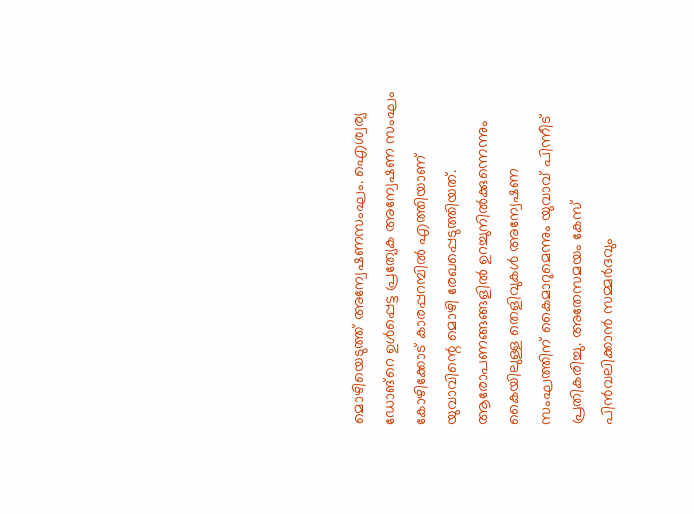മൊഴിയെടുത്ത് അന്വേഷണസംഘം. ഐശ്വര്യ ഡോങ്റെ ഉള്‍പ്പെട്ട പ്രത്യേക അന്വേഷണ സംഘം കോഴിക്കോട് കാരപ്പറമ്പില്‍ എത്തിയാണ് യുവാവിന്റെ മൊഴി രേഖപ്പെടുത്തിയത്. ആരോപണങ്ങങ്ങളില്‍ ഉറച്ചുനില്‍ക്കുന്നെന്നും കൈയിലുള്ള തെളിവുകള്‍ അന്വേഷണ സംഘത്തിന് കൈമാറുമെന്നും യുവാവ് പിന്നീട് പ്രതികരിച്ചു. അതേസമയം കേസ് പിന്‍വലിക്കാന്‍ സമ്മര്‍ദവും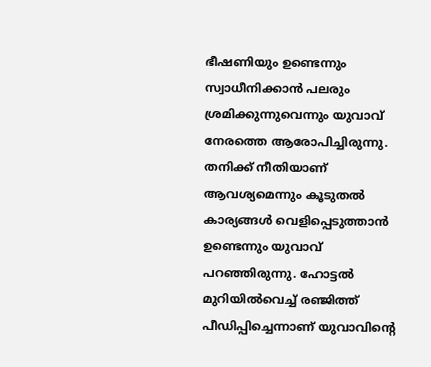ഭീഷണിയും ഉണ്ടെന്നും സ്വാധീനിക്കാന്‍ പലരും ശ്രമിക്കുന്നുവെന്നും യുവാവ് നേരത്തെ ആരോപിച്ചിരുന്നു. തനിക്ക് നീതിയാണ് ആവശ്യമെന്നും കൂടുതല്‍ കാര്യങ്ങള്‍ വെളിപ്പെടുത്താന്‍ ഉണ്ടെന്നും യുവാവ് പറഞ്ഞിരുന്നു. ഹോട്ടല്‍ മുറിയില്‍വെച്ച് രഞ്ജിത്ത് പീഡിപ്പിച്ചെന്നാണ് യുവാവിന്റെ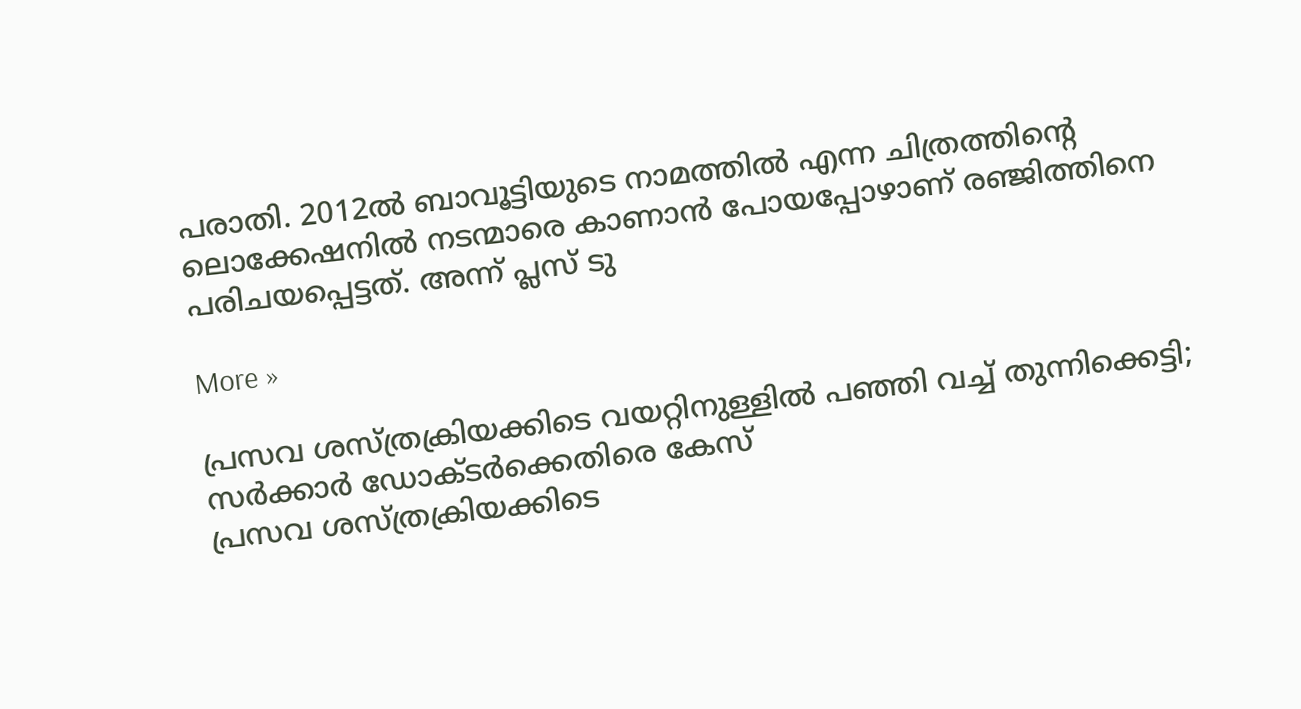പരാതി. 2012ല്‍ ബാവൂട്ടിയുടെ നാമത്തില്‍ എന്ന ചിത്രത്തിന്റെ ലൊക്കേഷനില്‍ നടന്മാരെ കാണാന്‍ പോയപ്പോഴാണ് രഞ്ജിത്തിനെ പരിചയപ്പെട്ടത്. അന്ന് പ്ലസ് ടു

More »

പ്രസവ ശസ്ത്രക്രിയക്കിടെ വയറ്റിനുള്ളില്‍ പഞ്ഞി വച്ച് തുന്നിക്കെട്ടി; സര്‍ക്കാര്‍ ഡോക്ടര്‍ക്കെതിരെ കേസ്
പ്രസവ ശസ്ത്രക്രിയക്കിടെ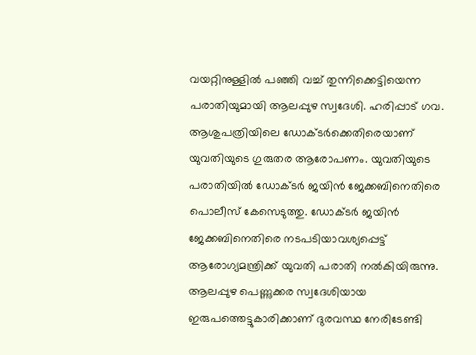വയറ്റിനുള്ളില്‍ പഞ്ഞി വച്ച് തുന്നിക്കെട്ടിയെന്ന പരാതിയുമായി ആലപ്പുഴ സ്വദേശി. ഹരിപ്പാട് ഗവ. ആശുപത്രിയിലെ ഡോക്ടര്‍ക്കെതിരെയാണ് യുവതിയുടെ ഗുരുതര ആരോപണം. യുവതിയുടെ പരാതിയില്‍ ‍ഡോക്ടര്‍ ജയിന്‍ ജേക്കബിനെതിരെ പൊലീസ് കേസെടുത്തു. ഡോക്ടര്‍ ജയിന്‍ ജേക്കബിനെതിരെ നടപടിയാവശ്യപ്പെട്ട് ആരോഗ്യമന്ത്രിക്ക് യുവതി പരാതി നല്‍കിയിരുന്നു. ആലപ്പുഴ പെണ്ണുക്കര സ്വദേശിയായ ഇരുപത്തെട്ടുകാരിക്കാണ് ദുരവസ്ഥ നേരിടേണ്ടി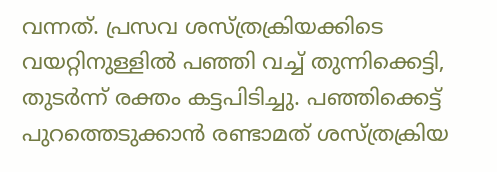വന്നത്. പ്രസവ ശസ്ത്രക്രിയക്കിടെ വയറ്റിനുള്ളില്‍ പഞ്ഞി വച്ച് തുന്നിക്കെട്ടി, തുടര്‍ന്ന് രക്തം കട്ടപിടിച്ചു. പഞ്ഞിക്കെട്ട് പുറത്തെടുക്കാന്‍ രണ്ടാമത് ശസ്ത്രക്രിയ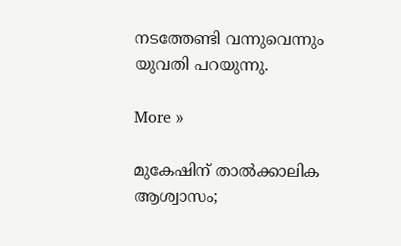നടത്തേണ്ടി വന്നുവെന്നും യുവതി പറയുന്നു.

More »

മുകേഷിന് താല്‍ക്കാലിക ആശ്വാസം;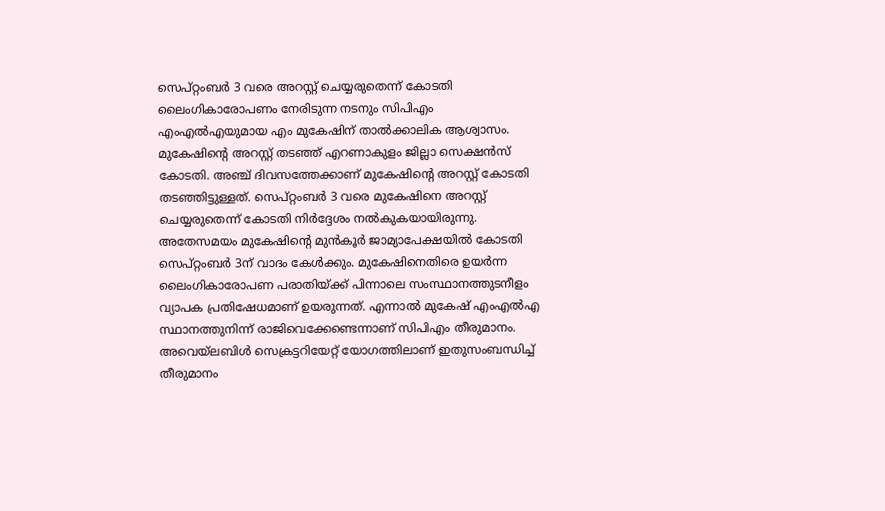സെപ്റ്റംബര്‍ 3 വരെ അറസ്റ്റ് ചെയ്യരുതെന്ന് കോടതി
ലൈംഗികാരോപണം നേരിടുന്ന നടനും സിപിഎം എംഎല്‍എയുമായ എം മുകേഷിന് താല്‍ക്കാലിക ആശ്വാസം. മുകേഷിന്റെ അറസ്റ്റ് തടഞ്ഞ് എറണാകുളം ജില്ലാ സെക്ഷന്‍സ് കോടതി. അഞ്ച് ദിവസത്തേക്കാണ് മുകേഷിന്റെ അറസ്റ്റ് കോടതി തടഞ്ഞിട്ടുള്ളത്. സെപ്റ്റംബര്‍ 3 വരെ മുകേഷിനെ അറസ്റ്റ് ചെയ്യരുതെന്ന് കോടതി നിര്‍ദ്ദേശം നല്‍കുകയായിരുന്നു. അതേസമയം മുകേഷിന്റെ മുന്‍കൂര്‍ ജാമ്യാപേക്ഷയില്‍ കോടതി സെപ്റ്റംബര്‍ 3ന് വാദം കേള്‍ക്കും. മുകേഷിനെതിരെ ഉയര്‍ന്ന ലൈംഗികാരോപണ പരാതിയ്ക്ക് പിന്നാലെ സംസ്ഥാനത്തുടനീളം വ്യാപക പ്രതിഷേധമാണ് ഉയരുന്നത്. എന്നാല്‍ മുകേഷ് എംഎല്‍എ സ്ഥാനത്തുനിന്ന് രാജിവെക്കേണ്ടെന്നാണ് സിപിഎം തീരുമാനം. അവെയ്‌ലബിള്‍ സെക്രട്ടറിയേറ്റ് യോഗത്തിലാണ് ഇതുസംബന്ധിച്ച് തീരുമാനം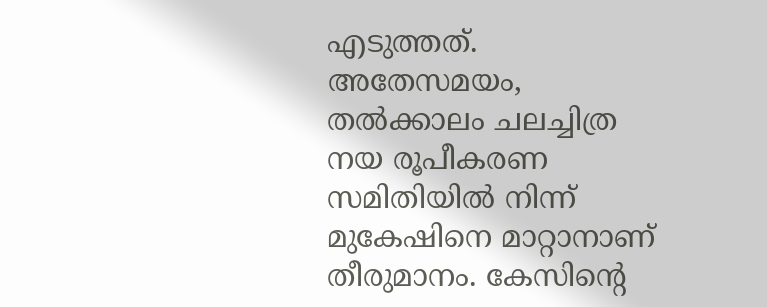എടുത്തത്. അതേസമയം, തല്‍ക്കാലം ചലച്ചിത്ര നയ രൂപീകരണ സമിതിയില്‍ നിന്ന് മുകേഷിനെ മാറ്റാനാണ് തീരുമാനം. കേസിന്റെ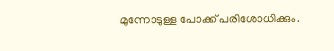മുന്നോടുള്ള പോക്ക് പരിശോധിക്കും.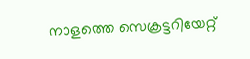നാളത്തെ സെക്രട്ടറിയേറ്റ്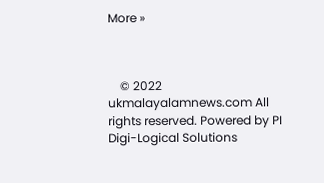More »



    © 2022 ukmalayalamnews.com All rights reserved. Powered by PI Digi-Logical Solutions